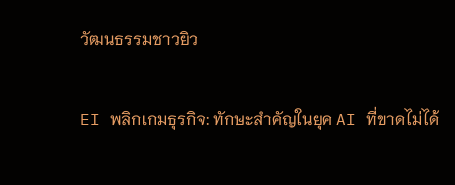วัฒนธรรมชาวยิว

EI พลิกเกมธุรกิจ: ทักษะสำคัญในยุค AI ที่ขาดไม่ได้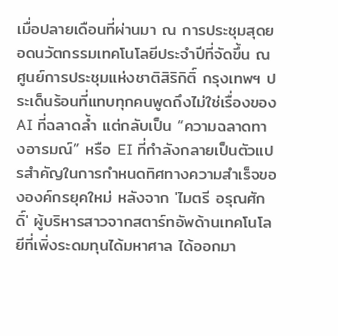เมื่อปลายเดือนที่ผ่านมา ณ การประชุมสุดยอดนวัตกรรมเทคโนโลยีประจำปีที่จัดขึ้น ณ ศูนย์การประชุมแห่งชาติสิริกิติ์ กรุงเทพฯ ประเด็นร้อนที่แทบทุกคนพูดถึงไม่ใช่เรื่องของ AI ที่ฉลาดล้ำ แต่กลับเป็น “ความฉลาดทางอารมณ์” หรือ EI ที่กำลังกลายเป็นตัวแปรสำคัญในการกำหนดทิศทางความสำเร็จขององค์กรยุคใหม่ หลังจาก 'ไมตรี อรุณศักดิ์' ผู้บริหารสาวจากสตาร์ทอัพด้านเทคโนโลยีที่เพิ่งระดมทุนได้มหาศาล ได้ออกมา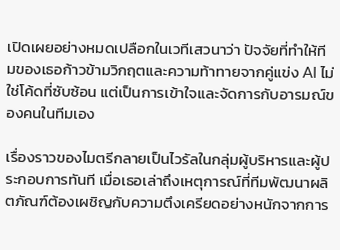เปิดเผยอย่างหมดเปลือกในเวทีเสวนาว่า ปัจจัยที่ทำให้ทีมของเธอก้าวข้ามวิกฤตและความท้าทายจากคู่แข่ง AI ไม่ใช่โค้ดที่ซับซ้อน แต่เป็นการเข้าใจและจัดการกับอารมณ์ของคนในทีมเอง

เรื่องราวของไมตรีกลายเป็นไวรัลในกลุ่มผู้บริหารและผู้ประกอบการทันที เมื่อเธอเล่าถึงเหตุการณ์ที่ทีมพัฒนาผลิตภัณฑ์ต้องเผชิญกับความตึงเครียดอย่างหนักจากการ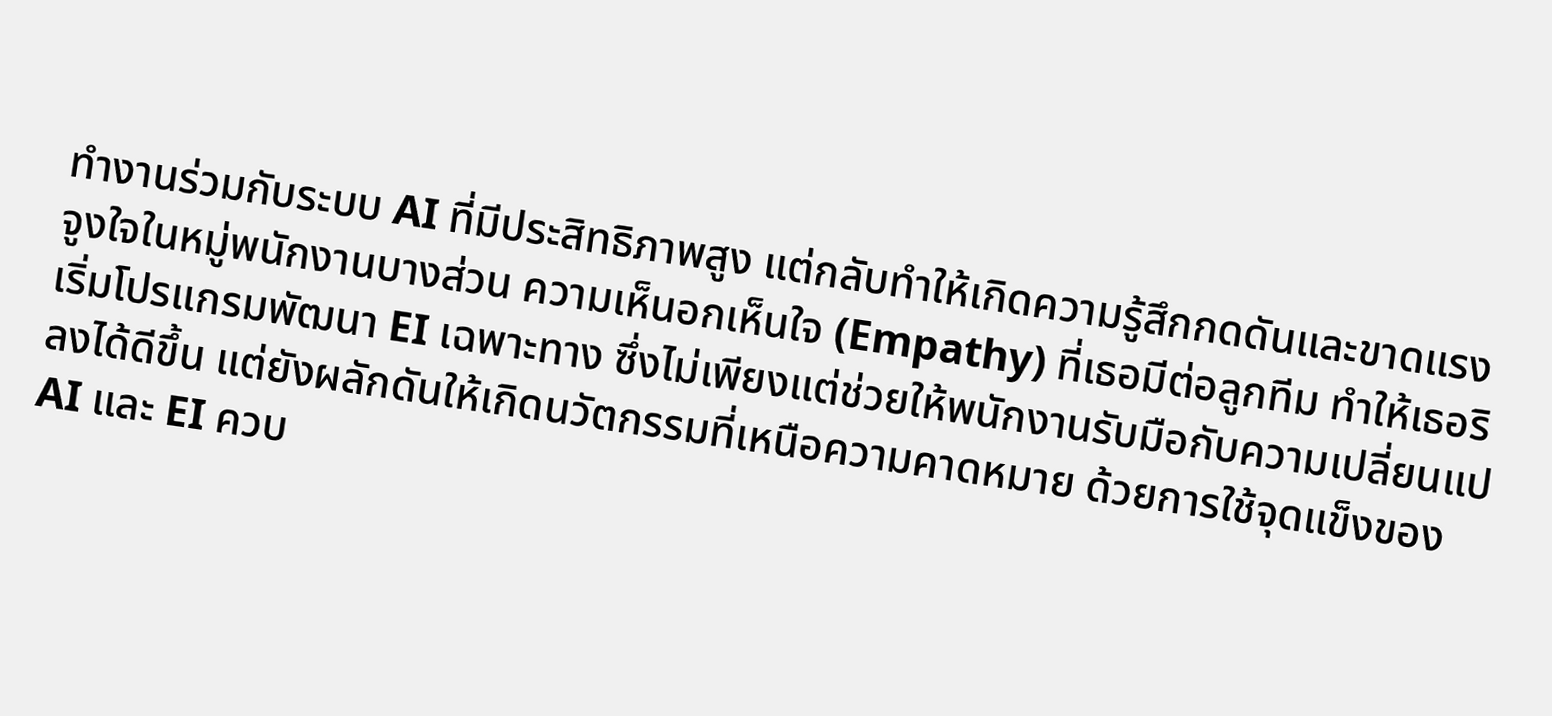ทำงานร่วมกับระบบ AI ที่มีประสิทธิภาพสูง แต่กลับทำให้เกิดความรู้สึกกดดันและขาดแรงจูงใจในหมู่พนักงานบางส่วน ความเห็นอกเห็นใจ (Empathy) ที่เธอมีต่อลูกทีม ทำให้เธอริเริ่มโปรแกรมพัฒนา EI เฉพาะทาง ซึ่งไม่เพียงแต่ช่วยให้พนักงานรับมือกับความเปลี่ยนแปลงได้ดีขึ้น แต่ยังผลักดันให้เกิดนวัตกรรมที่เหนือความคาดหมาย ด้วยการใช้จุดแข็งของ AI และ EI ควบ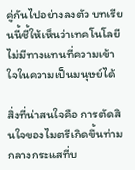คู่กันไปอย่างลงตัว บทเรียนนี้ชี้ให้เห็นว่าเทคโนโลยีไม่มีทางแทนที่ความเข้าใจในความเป็นมนุษย์ได้

สิ่งที่น่าสนใจคือ การตัดสินใจของไมตรีเกิดขึ้นท่ามกลางกระแสที่บ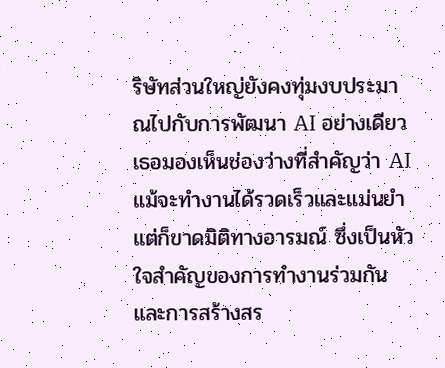ริษัทส่วนใหญ่ยังคงทุ่มงบประมาณไปกับการพัฒนา AI อย่างเดียว เธอมองเห็นช่องว่างที่สำคัญว่า AI แม้จะทำงานได้รวดเร็วและแม่นยำ แต่ก็ขาดมิติทางอารมณ์ ซึ่งเป็นหัวใจสำคัญของการทำงานร่วมกันและการสร้างสร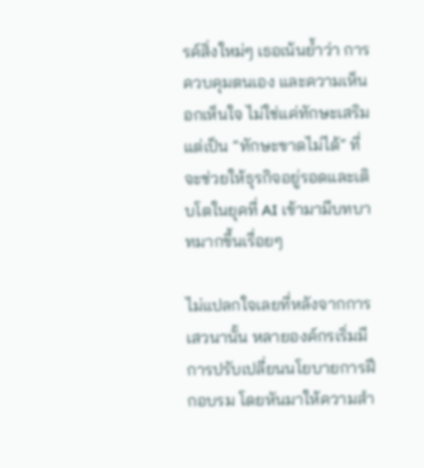รค์สิ่งใหม่ๆ เธอเน้นย้ำว่า การควบคุมตนเอง และความเห็นอกเห็นใจ ไม่ใช่แค่ทักษะเสริม แต่เป็น “ทักษะขาดไม่ได้” ที่จะช่วยให้ธุรกิจอยู่รอดและเติบโตในยุคที่ AI เข้ามามีบทบาทมากขึ้นเรื่อยๆ

ไม่แปลกใจเลยที่หลังจากการเสวนานั้น หลายองค์กรเริ่มมีการปรับเปลี่ยนนโยบายการฝึกอบรม โดยหันมาให้ความสำ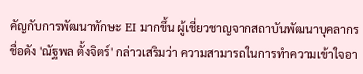คัญกับการพัฒนาทักษะ EI มากขึ้น ผู้เชี่ยวชาญจากสถาบันพัฒนาบุคลากรชื่อดัง 'ณัฐพล ตั้งจิตร์' กล่าวเสริมว่า ความสามารถในการทำความเข้าใจอา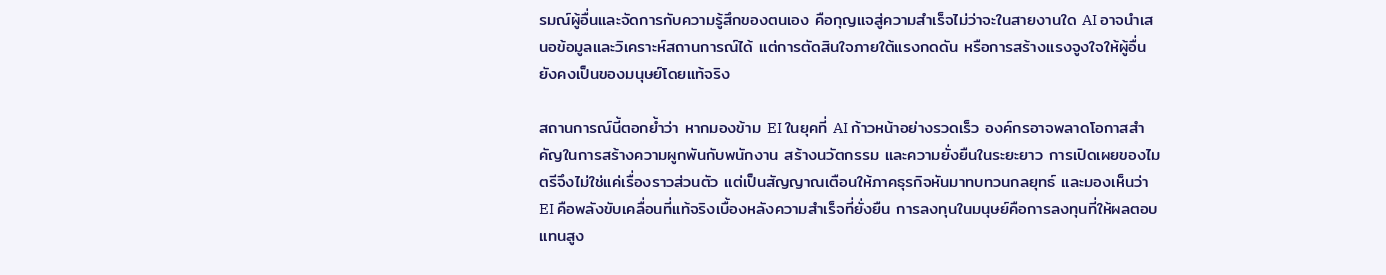รมณ์ผู้อื่นและจัดการกับความรู้สึกของตนเอง คือกุญแจสู่ความสำเร็จไม่ว่าจะในสายงานใด AI อาจนำเสนอข้อมูลและวิเคราะห์สถานการณ์ได้ แต่การตัดสินใจภายใต้แรงกดดัน หรือการสร้างแรงจูงใจให้ผู้อื่น ยังคงเป็นของมนุษย์โดยแท้จริง

สถานการณ์นี้ตอกย้ำว่า หากมองข้าม EI ในยุคที่ AI ก้าวหน้าอย่างรวดเร็ว องค์กรอาจพลาดโอกาสสำคัญในการสร้างความผูกพันกับพนักงาน สร้างนวัตกรรม และความยั่งยืนในระยะยาว การเปิดเผยของไมตรีจึงไม่ใช่แค่เรื่องราวส่วนตัว แต่เป็นสัญญาณเตือนให้ภาคธุรกิจหันมาทบทวนกลยุทธ์ และมองเห็นว่า EI คือพลังขับเคลื่อนที่แท้จริงเบื้องหลังความสำเร็จที่ยั่งยืน การลงทุนในมนุษย์คือการลงทุนที่ให้ผลตอบแทนสูง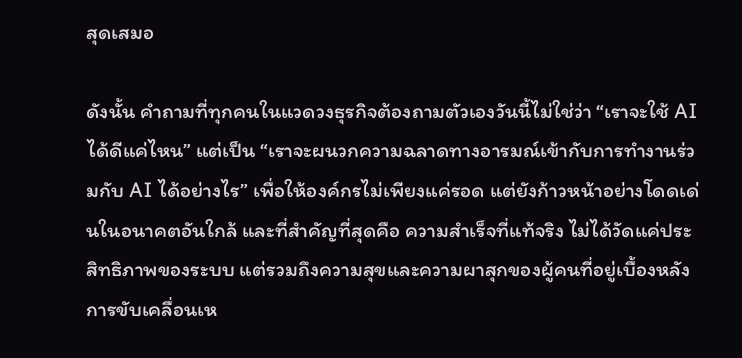สุดเสมอ

ดังนั้น คำถามที่ทุกคนในแวดวงธุรกิจต้องถามตัวเองวันนี้ไม่ใช่ว่า “เราจะใช้ AI ได้ดีแค่ไหน” แต่เป็น “เราจะผนวกความฉลาดทางอารมณ์เข้ากับการทำงานร่วมกับ AI ได้อย่างไร” เพื่อให้องค์กรไม่เพียงแค่รอด แต่ยังก้าวหน้าอย่างโดดเด่นในอนาคตอันใกล้ และที่สำคัญที่สุดคือ ความสำเร็จที่แท้จริง ไม่ได้วัดแค่ประสิทธิภาพของระบบ แต่รวมถึงความสุขและความผาสุกของผู้คนที่อยู่เบื้องหลังการขับเคลื่อนเห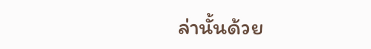ล่านั้นด้วย